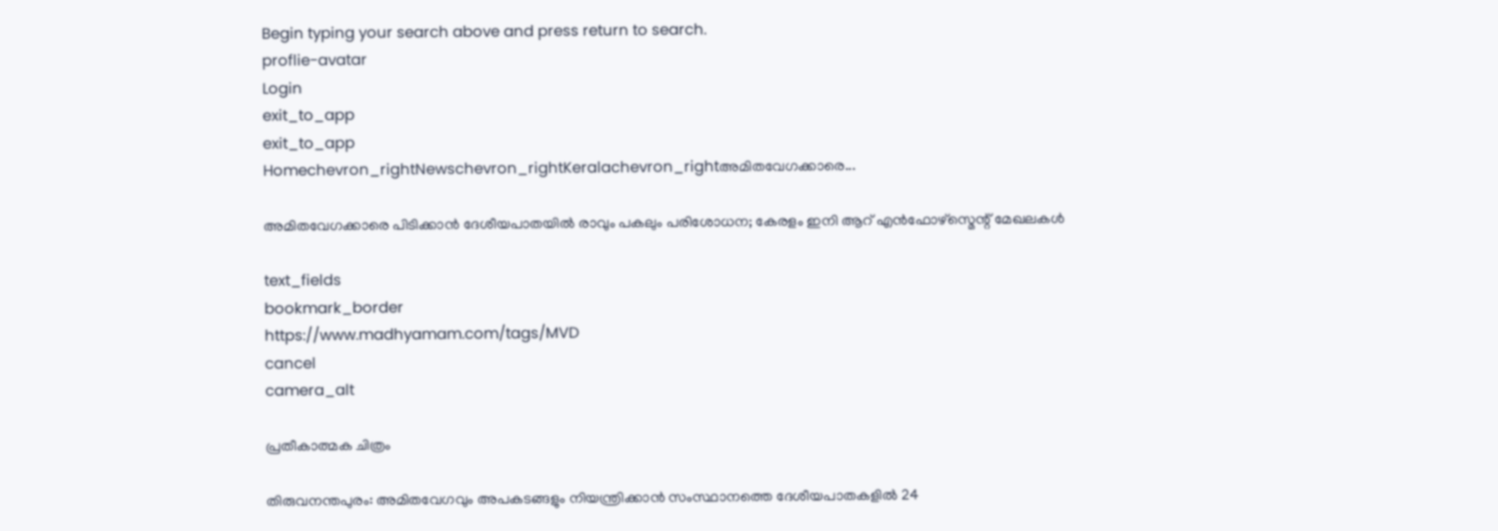Begin typing your search above and press return to search.
proflie-avatar
Login
exit_to_app
exit_to_app
Homechevron_rightNewschevron_rightKeralachevron_rightഅമിതവേഗക്കാരെ...

അമിതവേഗക്കാരെ പിടിക്കാൻ ദേശീയപാതയിൽ രാവും പകലും പരിശോധന; കേരളം ഇനി ആറ് എൻഫോഴ്സ്മെന്റ് മേഖലകൾ

text_fields
bookmark_border
https://www.madhyamam.com/tags/MVD
cancel
camera_alt

പ്രതീകാത്മക ചിത്രം

തിരുവനന്തപുരം: അമിതവേഗവും അപകടങ്ങളും നിയന്ത്രിക്കാൻ സംസ്ഥാനത്തെ ദേശീയപാതകളിൽ 24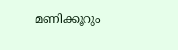മണിക്കൂറും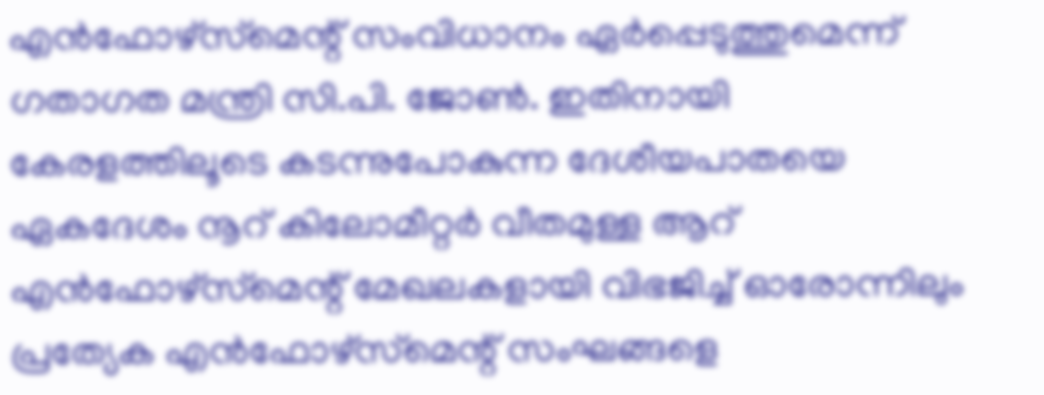എൻഫോഴ്‌സ്‌മെന്റ് സംവിധാനം ഏർപ്പെടുത്തുമെന്ന് ഗതാഗത മന്ത്രി സി.പി. ജോണ്‍. ഇതിനായി കേരളത്തിലൂടെ കടന്നുപോകുന്ന ദേശീയപാതയെ ഏകദേശം നൂറ് കിലോമീറ്റർ വീതമുള്ള ആറ് എൻഫോഴ്‌സ്‌മെന്റ് മേഖലകളായി വിഭജിച്ച് ഓരോന്നിലും പ്രത്യേക എൻഫോഴ്‌സ്‌മെന്റ് സംഘങ്ങളെ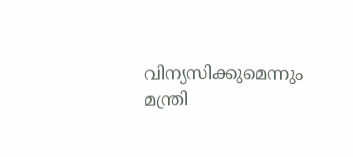വിന്യസിക്കുമെന്നും മന്ത്രി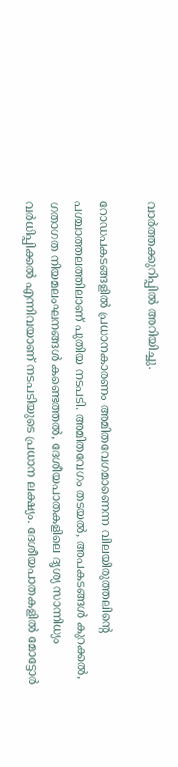വാർത്തക്കുറിപ്പിൽ അറിയിച്ചു.

റോഡപകടങ്ങളിൽ പ്രധാനകാരണം അമിതവേഗമാണെന്ന വിലയിരുത്തലിന്റെ പശ്ചാത്തലത്തിലാണ് പുതിയ നടപടി. അമിതവേഗം തടയൽ, അപകടങ്ങൾ കുറക്കൽ, ഗതാഗത നിയമലംഘനങ്ങൾ കണ്ടെത്തൽ, ദേശീയപാതകളിലെ ദൃശ്യ സാന്നിധ്യം വർധിപ്പിക്കൽ എന്നിവയാണ് നടപടിയുടെ പ്രധാന ലക്ഷ്യം. ദേശീയപാതകളിൽ മോട്ടോർ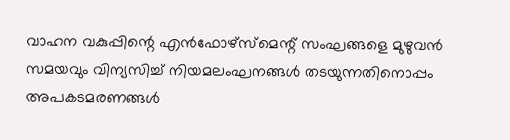വാഹന വകുപ്പിന്റെ എൻഫോഴ്‌സ്‌മെന്റ് സംഘങ്ങളെ മുഴുവൻ സമയവും വിന്യസിച്ച് നിയമലംഘനങ്ങൾ തടയുന്നതിനൊപ്പം അപകടമരണങ്ങൾ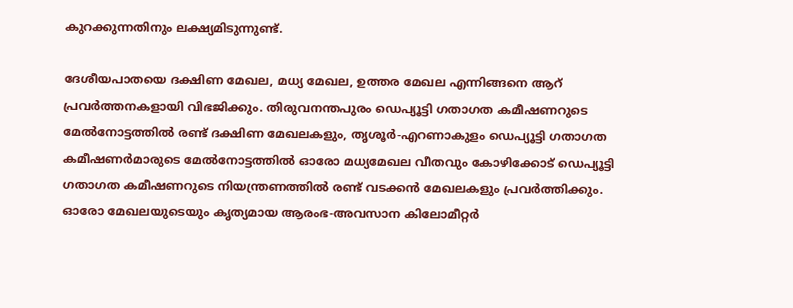കുറക്കുന്നതിനും ലക്ഷ്യമിടുന്നുണ്ട്.

ദേശീയപാതയെ ദക്ഷിണ മേഖല, മധ്യ മേഖല, ഉത്തര മേഖല എന്നിങ്ങനെ ആറ് പ്രവർത്തനകളായി വിഭജിക്കും. തിരുവനന്തപുരം ഡെപ്യൂട്ടി ഗതാഗത കമീഷണറുടെ മേൽനോട്ടത്തിൽ രണ്ട് ദക്ഷിണ മേഖലകളും, തൃശൂർ-എറണാകുളം ഡെപ്യൂട്ടി ഗതാഗത കമീഷണർമാരുടെ മേൽനോട്ടത്തിൽ ഓരോ മധ്യമേഖല വീതവും കോഴിക്കോട് ഡെപ്യൂട്ടി ഗതാഗത കമീഷണറുടെ നിയന്ത്രണത്തിൽ രണ്ട് വടക്കൻ മേഖലകളും പ്രവർത്തിക്കും. ഓരോ മേഖലയുടെയും കൃത്യമായ ആരംഭ-അവസാന കിലോമീറ്റർ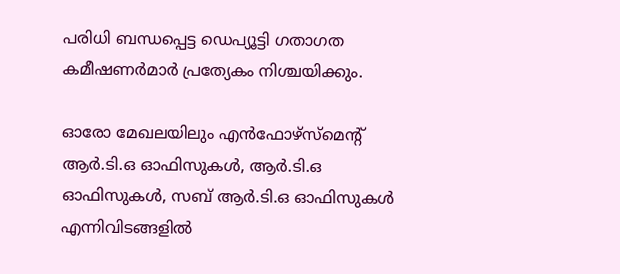പരിധി ബന്ധപ്പെട്ട ഡെപ്യൂട്ടി ഗതാഗത കമീഷണർമാർ പ്രത്യേകം നിശ്ചയിക്കും.

ഓരോ മേഖലയിലും എൻഫോഴ്‌സ്‌മെന്റ് ആർ.ടി.ഒ ഓഫിസുകൾ, ആർ.ടി.ഒ ഓഫിസുകൾ, സബ് ആർ.ടി.ഒ ഓഫിസുകൾ എന്നിവിടങ്ങളിൽ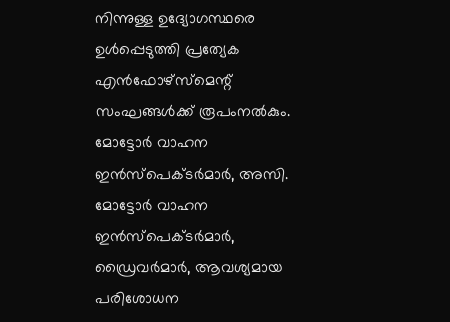നിന്നുള്ള ഉദ്യോഗസ്ഥരെ ഉൾപ്പെടുത്തി പ്രത്യേക എൻഫോഴ്‌സ്‌മെന്റ് സംഘങ്ങൾക്ക് രൂപംനൽകും. മോട്ടോർ വാഹന ഇൻസ്‌പെക്‌ടർമാർ, അസി. മോട്ടോർ വാഹന ഇൻസ്‌പെക്‌ടർമാർ, ഡ്രൈവർമാർ, ആവശ്യമായ പരിശോധന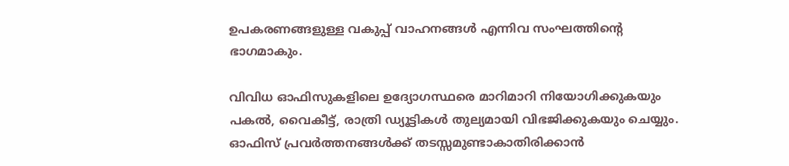ഉപകരണങ്ങളുള്ള വകുപ്പ് വാഹനങ്ങൾ എന്നിവ സംഘത്തിന്റെ ഭാഗമാകും.

വിവിധ ഓഫിസുകളിലെ ഉദ്യോഗസ്ഥരെ മാറിമാറി നിയോഗിക്കുകയും പകൽ, വൈകീട്ട്, രാത്രി ഡ്യൂട്ടികൾ തുല്യമായി വിഭജിക്കുകയും ചെയ്യും. ഓഫിസ് പ്രവർത്തനങ്ങൾക്ക് തടസ്സമുണ്ടാകാതിരിക്കാൻ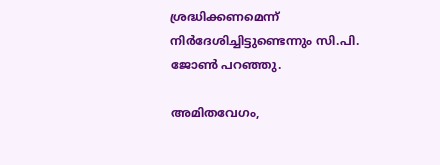ശ്രദ്ധിക്കണമെന്ന് നിർദേശിച്ചിട്ടുണ്ടെന്നും സി.പി. ജോൺ പറഞ്ഞു.

അമിതവേഗം,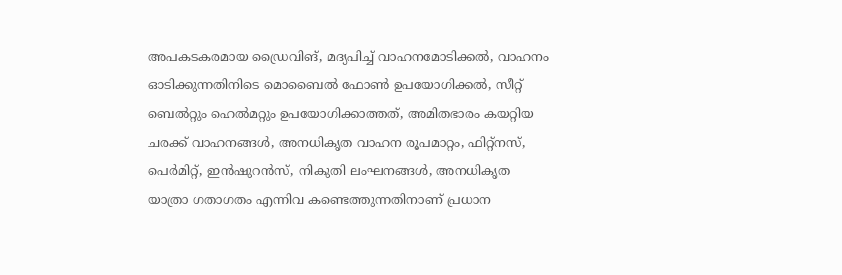അപകടകരമായ ഡ്രൈവിങ്, മദ്യപിച്ച് വാഹനമോടിക്കൽ, വാഹനം ഓടിക്കുന്നതിനിടെ മൊബൈൽ ഫോൺ ഉപയോഗിക്കൽ, സീറ്റ് ബെൽറ്റും ഹെൽമറ്റും ഉപയോഗിക്കാത്തത്, അമിതഭാരം കയറ്റിയ ചരക്ക് വാഹനങ്ങൾ, അനധികൃത വാഹന രൂപമാറ്റം, ഫിറ്റ്‌നസ്, പെർമിറ്റ്, ഇൻഷുറൻസ്, നികുതി ലംഘനങ്ങൾ, അനധികൃത യാത്രാ ഗതാഗതം എന്നിവ കണ്ടെത്തുന്നതിനാണ് പ്രധാന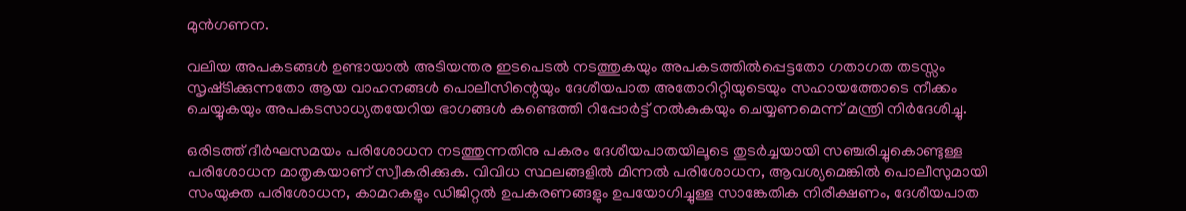മുൻഗണന.

വലിയ അപകടങ്ങൾ ഉണ്ടായാൽ അടിയന്തര ഇടപെടൽ നടത്തുകയും അപകടത്തിൽപ്പെട്ടതോ ഗതാഗത തടസ്സം സൃഷ്‌ടിക്കുന്നതോ ആയ വാഹനങ്ങൾ പൊലീസിന്റെയും ദേശീയപാത അതോറിറ്റിയുടെയും സഹായത്തോടെ നീക്കം ചെയ്യുകയും അപകടസാധ്യതയേറിയ ഭാഗങ്ങൾ കണ്ടെത്തി റിപ്പോർട്ട് നൽകുകയും ചെയ്യണമെന്ന് മന്ത്രി നിർദേശിച്ചു.

ഒരിടത്ത് ദീർഘസമയം പരിശോധന നടത്തുന്നതിനു പകരം ദേശീയപാതയിലൂടെ തുടർച്ചയായി സഞ്ചരിച്ചുകൊണ്ടുള്ള പരിശോധന മാതൃകയാണ് സ്വീകരിക്കുക. വിവിധ സ്ഥലങ്ങളിൽ മിന്നൽ പരിശോധന, ആവശ്യമെങ്കിൽ പൊലീസുമായി സംയുക്ത പരിശോധന, കാമറകളും ഡിജിറ്റൽ ഉപകരണങ്ങളും ഉപയോഗിച്ചുള്ള സാങ്കേതിക നിരീക്ഷണം, ദേശീയപാത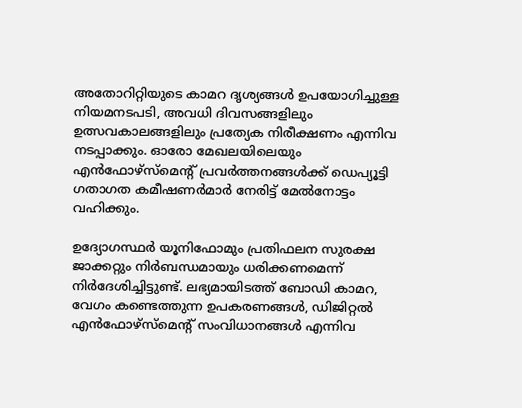അതോറിറ്റിയുടെ കാമറ ദൃശ്യങ്ങൾ ഉപയോഗിച്ചുള്ള നിയമനടപടി, അവധി ദിവസങ്ങളിലും ഉത്സവകാലങ്ങളിലും പ്രത്യേക നിരീക്ഷണം എന്നിവ നടപ്പാക്കും. ഓരോ മേഖലയിലെയും എൻഫോഴ്‌സ്‌മെന്റ് പ്രവർത്തനങ്ങൾക്ക് ഡെപ്യൂട്ടി ഗതാഗത കമീഷണർമാർ നേരിട്ട് മേൽനോട്ടം വഹിക്കും.

ഉദ്യോഗസ്ഥർ യൂനിഫോമും പ്രതിഫലന സുരക്ഷ ജാക്കറ്റും നിർബന്ധമായും ധരിക്കണമെന്ന് നിർദേശിച്ചിട്ടുണ്ട്. ലഭ്യമായിടത്ത് ബോഡി കാമറ, വേഗം കണ്ടെത്തുന്ന ഉപകരണങ്ങൾ, ഡിജിറ്റൽ എൻഫോഴ്‌സ്‌മെന്റ് സംവിധാനങ്ങൾ എന്നിവ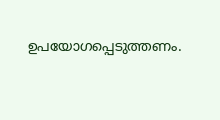ഉപയോഗപ്പെടുത്തണം.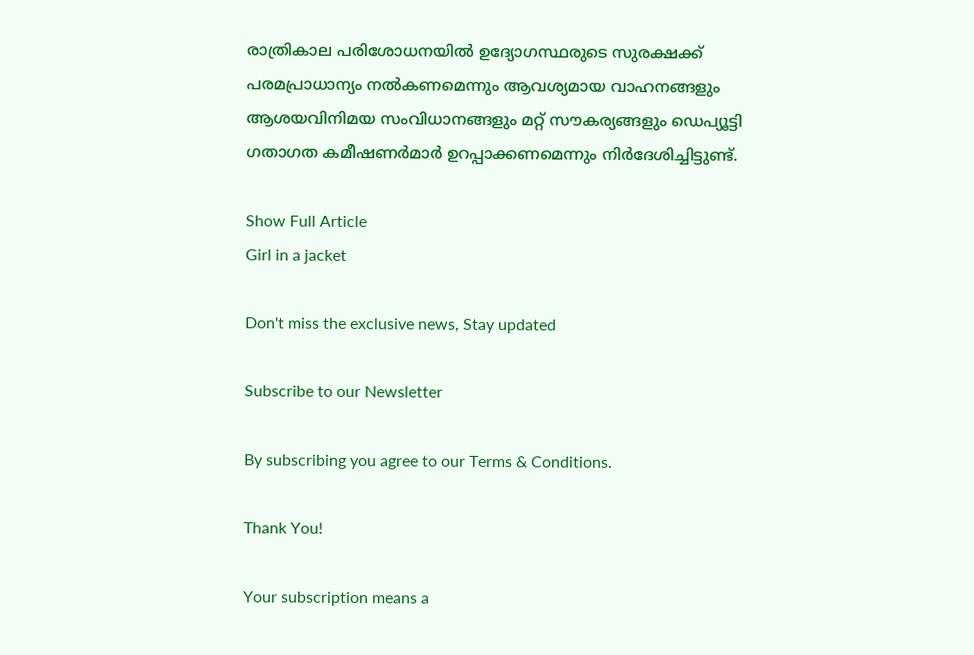രാത്രികാല പരിശോധനയിൽ ഉദ്യോഗസ്ഥരുടെ സുരക്ഷക്ക് പരമപ്രാധാന്യം നൽകണമെന്നും ആവശ്യമായ വാഹനങ്ങളും ആശയവിനിമയ സംവിധാനങ്ങളും മറ്റ് സൗകര്യങ്ങളും ഡെപ്യൂട്ടി ഗതാഗത കമീഷണർമാർ ഉറപ്പാക്കണമെന്നും നിർദേശിച്ചിട്ടുണ്ട്.

Show Full Article
Girl in a jacket

Don't miss the exclusive news, Stay updated

Subscribe to our Newsletter

By subscribing you agree to our Terms & Conditions.

Thank You!

Your subscription means a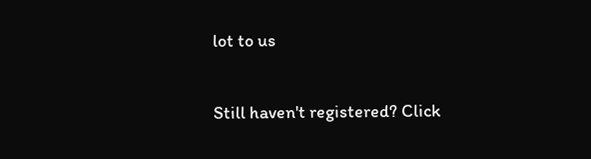lot to us

Still haven't registered? Click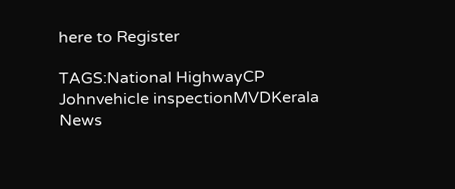here to Register

TAGS:National HighwayCP Johnvehicle inspectionMVDKerala
News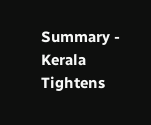Summary - Kerala Tightens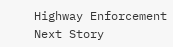Highway Enforcement
Next Story